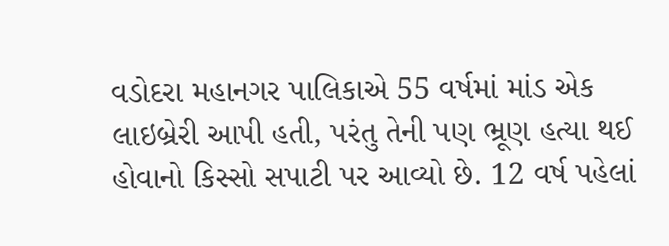વડોદરા મહાનગર પાલિકાએ 55 વર્ષમાં માંડ એક લાઇબ્રેરી આપી હતી, પરંતુ તેની પણ ભ્રૂણ હત્યા થઈ હોવાનો કિસ્સો સપાટી પર આવ્યો છે. 12 વર્ષ પહેલાં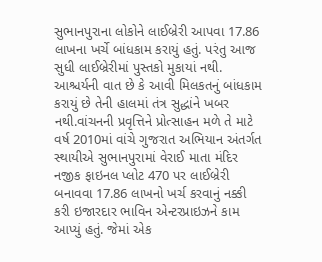સુભાનપુરાના લોકોને લાઈબ્રેરી આપવા 17.86 લાખના ખર્ચે બાંધકામ કરાયું હતું. પરંતુ આજ સુધી લાઈબ્રેરીમાં પુસ્તકો મુકાયાં નથી. આશ્ચર્યની વાત છે કે આવી મિલકતનું બાંધકામ કરાયું છે તેની હાલમાં તંત્ર સુદ્ધાંને ખબર નથી.વાંચનની પ્રવૃત્તિને પ્રોત્સાહન મળે તે માટે વર્ષ 2010માં વાંચે ગુજરાત અભિયાન અંતર્ગત સ્થાયીએ સુભાનપુરામાં વેરાઈ માતા મંદિર નજીક ફાઇનલ પ્લોટ 470 પર લાઈબ્રેરી બનાવવા 17.86 લાખનો ખર્ચ કરવાનું નક્કી કરી ઇજારદાર ભાવિન એન્ટરપ્રાઇઝને કામ આપ્યું હતું. જેમાં એક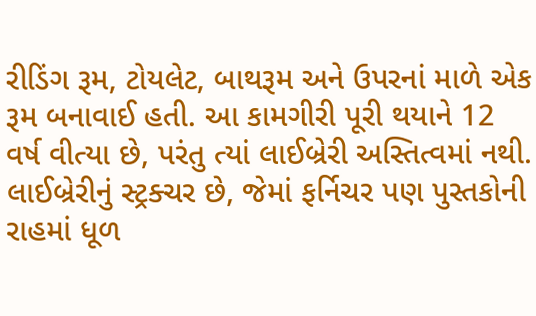રીડિંગ રૂમ, ટોયલેટ, બાથરૂમ અને ઉપરનાં માળે એક રૂમ બનાવાઈ હતી. આ કામગીરી પૂરી થયાને 12 વર્ષ વીત્યા છે, પરંતુ ત્યાં લાઈબ્રેરી અસ્તિત્વમાં નથી. લાઈબ્રેરીનું સ્ટ્રક્ચર છે, જેમાં ફર્નિચર પણ પુસ્તકોની રાહમાં ધૂળ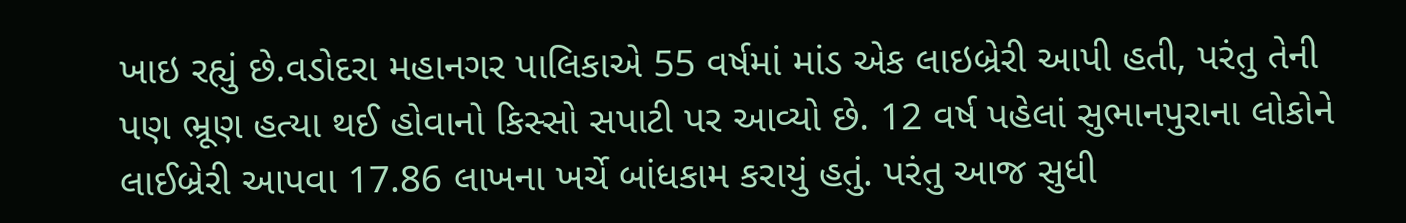ખાઇ રહ્યું છે.વડોદરા મહાનગર પાલિકાએ 55 વર્ષમાં માંડ એક લાઇબ્રેરી આપી હતી, પરંતુ તેની પણ ભ્રૂણ હત્યા થઈ હોવાનો કિસ્સો સપાટી પર આવ્યો છે. 12 વર્ષ પહેલાં સુભાનપુરાના લોકોને લાઈબ્રેરી આપવા 17.86 લાખના ખર્ચે બાંધકામ કરાયું હતું. પરંતુ આજ સુધી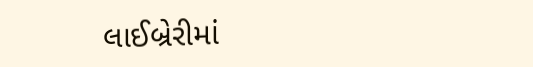લાઈબ્રેરીમાં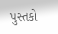પુસ્તકો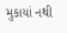મુકાયાં નથી